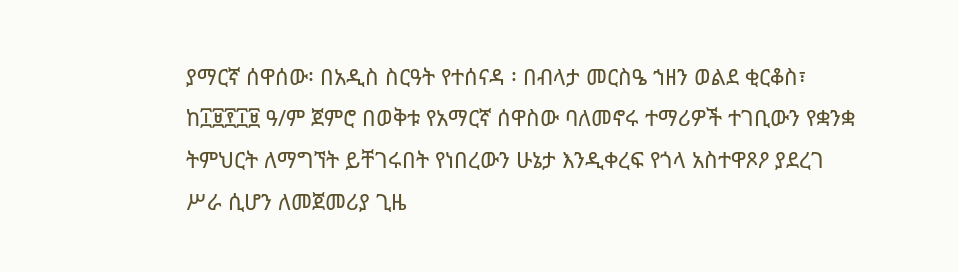ያማርኛ ሰዋሰው፡ በአዲስ ስርዓት የተሰናዳ ፡ በብላታ መርስዔ ኀዘን ወልደ ቂርቆስ፣ ከ፲፱፻፲፱ ዓ/ም ጀምሮ በወቅቱ የአማርኛ ሰዋስው ባለመኖሩ ተማሪዎች ተገቢውን የቋንቋ ትምህርት ለማግኘት ይቸገሩበት የነበረውን ሁኔታ እንዲቀረፍ የጎላ አስተዋጾዖ ያደረገ ሥራ ሲሆን ለመጀመሪያ ጊዜ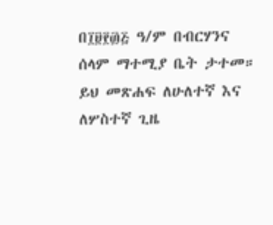በ፲፱፻፴፭ ዓ/ም በብርሃንና ሰላም ማተሚያ ቤት ታተመ። ይህ መጽሐፍ ለሁለተኛ እና ለሦስተኛ ጊዜ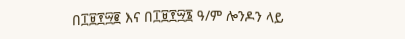በ፲፱፻፵፪ እና በ፲፱፻፵፮ ዓ/ም ሎንዶን ላይ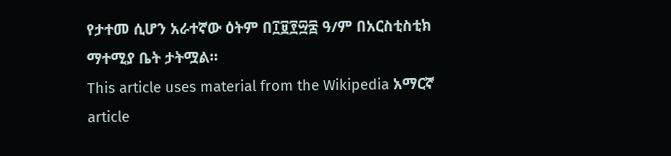የታተመ ሲሆን አራተኛው ዕትም በ፲፱፻፵፰ ዓ/ም በአርስቲስቲክ ማተሚያ ቤት ታትሟል።
This article uses material from the Wikipedia አማርኛ article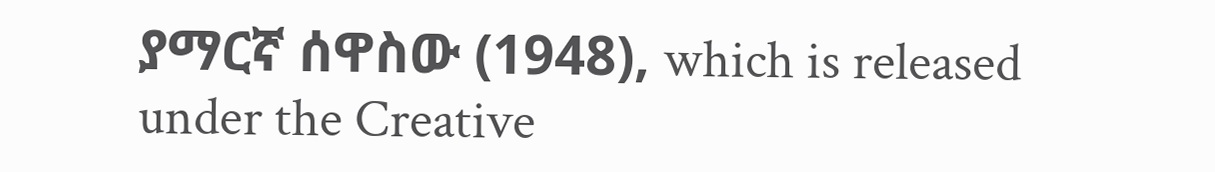ያማርኛ ሰዋስው (1948), which is released under the Creative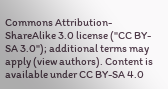Commons Attribution-ShareAlike 3.0 license ("CC BY-SA 3.0"); additional terms may apply (view authors). Content is available under CC BY-SA 4.0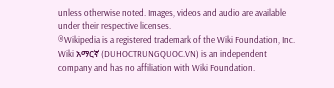unless otherwise noted. Images, videos and audio are available under their respective licenses.
®Wikipedia is a registered trademark of the Wiki Foundation, Inc. Wiki አማርኛ (DUHOCTRUNGQUOC.VN) is an independent company and has no affiliation with Wiki Foundation.